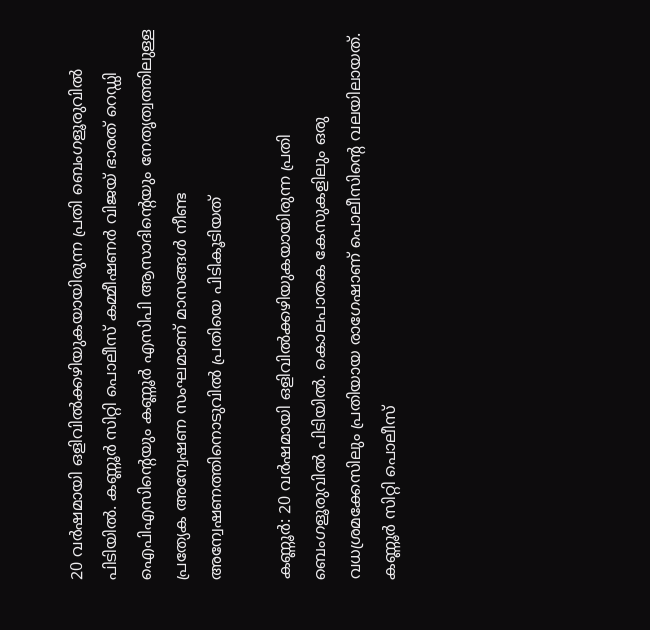20 വർഷമായി ഒളിവിൽക്കഴിയുകയായിരുന്ന പ്രതി ബെംഗളൂരുവില്‍ പിടിയില്‍. കണ്ണൂർ സിറ്റി പൊലീസ് കമ്മീഷണർ വിജയ് ഭാരത് റെഡ്ഡി ഐപിഎസിന്‍റെയും കണ്ണൂർ എസിപി ആസാദിന്‍റെയും നേതൃത്വത്തിലുള്ള പ്രത്യേക അന്വേഷണ സംഘമാണ് മാസങ്ങൾ നീണ്ട അന്വേഷണത്തിനൊടുവിൽ പ്രതിയെ പിടികൂടിയത്

കണ്ണൂർ: 20 വർഷമായി ഒളിവിൽക്കഴിയുകയായിരുന്ന പ്രതി ബെംഗളൂരുവില്‍ പിടിയില്‍. കൊലപാതക കേസുകളിലും ഒരു വധശ്രമക്കേസിലും പ്രതിയായ രാഗേഷാണ് പൊലീസിന്‍റെ വലയിലായത്. കണ്ണൂർ സിറ്റി പൊലീസ്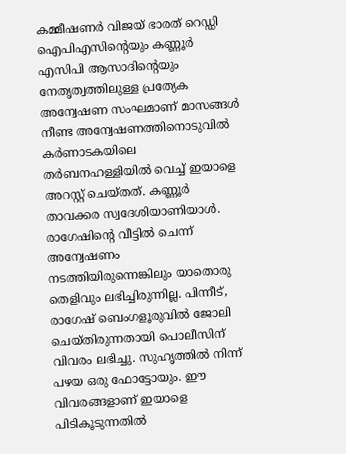കമ്മീഷണർ വിജയ് ഭാരത് റെഡ്ഡി ഐപിഎസിന്‍റെയും കണ്ണൂർ എസിപി ആസാദിന്‍റെയും നേതൃത്വത്തിലുള്ള പ്രത്യേക അന്വേഷണ സംഘമാണ് മാസങ്ങൾ നീണ്ട അന്വേഷണത്തിനൊടുവിൽ കർണാടകയിലെ തർബനഹള്ളിയിൽ വെച്ച് ഇയാളെ അറസ്റ്റ് ചെയ്തത്. കണ്ണൂർ താവക്കര സ്വദേശിയാണിയാൾ. രാഗേഷിന്‍റെ വീട്ടിൽ ചെന്ന് അന്വേഷണം നടത്തിയിരുന്നെങ്കിലും യാതൊരു തെളിവും ലഭിച്ചിരുന്നില്ല. പിന്നീട്, രാഗേഷ് ബെംഗളൂരുവില്‍ ജോലി ചെയ്തിരുന്നതായി പൊലീസിന് വിവരം ലഭിച്ചു. സുഹൃത്തിൽ നിന്ന് പഴയ ഒരു ഫോട്ടോയും. ഈ വിവരങ്ങളാണ് ഇയാളെ പിടികൂടുന്നതില്‍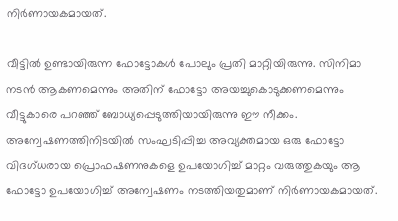നിർണായകമായത്.

വീട്ടിൽ ഉണ്ടായിരുന്ന ഫോട്ടോകൾ പോലും പ്രതി മാറ്റിയിരുന്നു. സിനിമാ നടൻ ആകണമെന്നും അതിന് ഫോട്ടോ അയച്ചുകൊടുക്കണമെന്നും വീട്ടുകാരെ പറഞ്ഞ് ബോധ്യപ്പെടുത്തിയായിരുന്നു ഈ നീക്കം. അന്വേഷണത്തിനിടയിൽ സംഘടിപ്പിച്ച അവ്യക്തമായ ഒരു ഫോട്ടോ വിദഗ്ധരായ പ്രൊഫഷണനുകളെ ഉപയോഗിച്ച് മാറ്റം വരുത്തുകയും ആ ഫോട്ടോ ഉപയോഗിച്ച് അന്വേഷണം നടത്തിയതുമാണ് നിർണായകമായത്.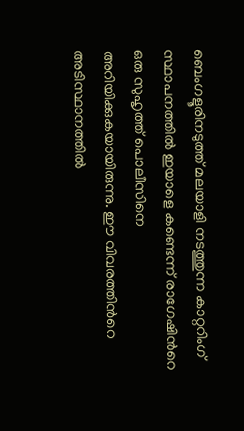ബെംഗളൂരിനടുത്ത് മലയാളി നടത്തുന്ന കാറ്ററിംഗ് സ്ഥാപനത്തിൽ ഇയാളെ കണ്ടെന്ന് രാഗേഷിന്‍റെ ഒരു സുഹൃത്ത് പൊലീസിനെ അറിയിക്കുകയായിരുന്നു. ഈ വിവരത്തിന്‍റെ അടിസ്ഥാനത്തില്‍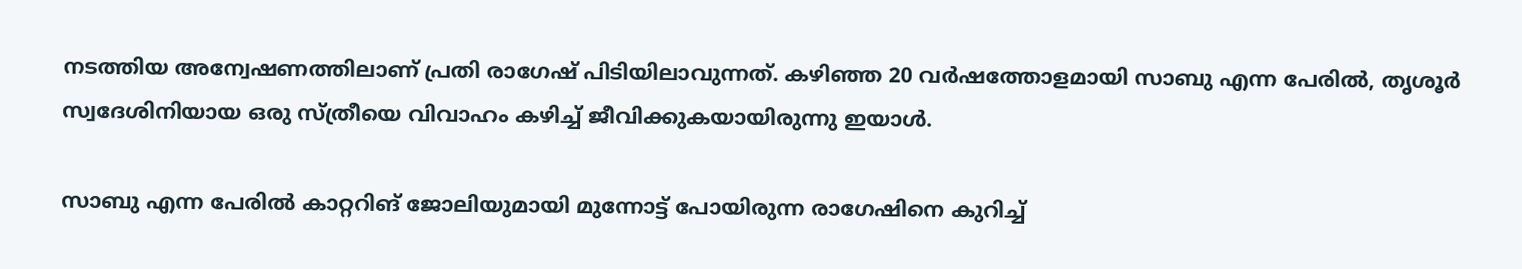നടത്തിയ അന്വേഷണത്തിലാണ് പ്രതി രാഗേഷ് പിടിയിലാവുന്നത്. കഴിഞ്ഞ 20 വർഷത്തോളമായി സാബു എന്ന പേരില്‍, തൃശൂർ സ്വദേശിനിയായ ഒരു സ്ത്രീയെ വിവാഹം കഴിച്ച് ജീവിക്കുകയായിരുന്നു ഇയാൾ.

സാബു എന്ന പേരില്‍ കാറ്ററിങ് ജോലിയുമായി മുന്നോട്ട് പോയിരുന്ന രാഗേഷിനെ കുറിച്ച്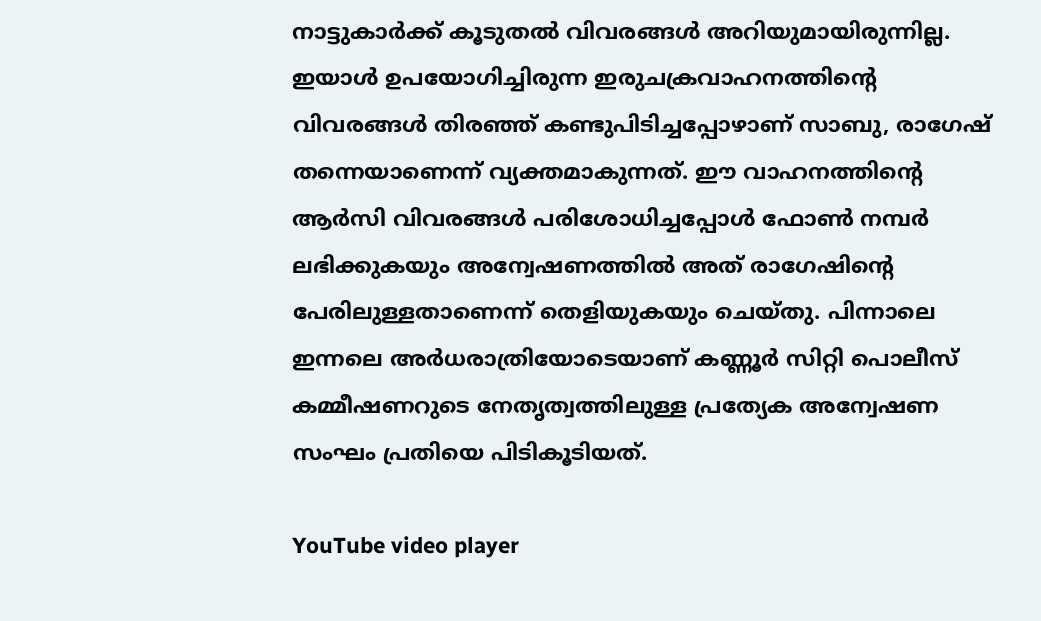നാട്ടുകാർക്ക് കൂടുതല്‍ വിവരങ്ങൾ അറിയുമായിരുന്നില്ല. ഇയാൾ ഉപയോഗിച്ചിരുന്ന ഇരുചക്രവാഹനത്തിന്‍റെ വിവരങ്ങൾ തിരഞ്ഞ് കണ്ടുപിടിച്ചപ്പോഴാണ് സാബു, രാഗേഷ് തന്നെയാണെന്ന് വ്യക്തമാകുന്നത്. ഈ വാഹനത്തിന്‍റെ ആർസി വിവരങ്ങൾ പരിശോധിച്ചപ്പോൾ ഫോണ്‍ നമ്പർ ലഭിക്കുകയും അന്വേഷണത്തില്‍ അത് രാഗേഷിന്‍റെ പേരിലുള്ളതാണെന്ന് തെളിയുകയും ചെയ്തു. പിന്നാലെ ഇന്നലെ അർധരാത്രിയോടെയാണ് കണ്ണൂർ സിറ്റി പൊലീസ് കമ്മീഷണറുടെ നേതൃത്വത്തിലുള്ള പ്രത്യേക അന്വേഷണ സംഘം പ്രതിയെ പിടികൂടിയത്.

YouTube video player